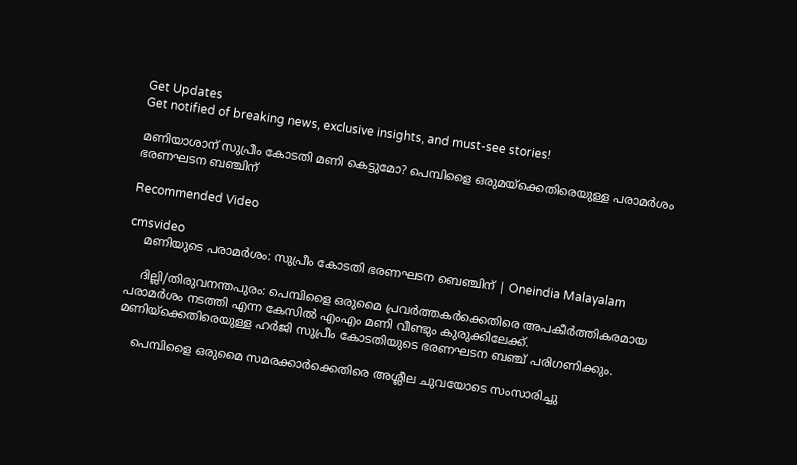Get Updates
Get notified of breaking news, exclusive insights, and must-see stories!

മണിയാശാന് സുപ്രീം കോടതി മണി കെട്ടുമോ? പെമ്പിളൈ ഒരുമയ്‌ക്കെതിരെയുള്ള പരാമര്‍ശം ഭരണഘടന ബഞ്ചിന്

Recommended Video

cmsvideo
    മണിയുടെ പരാമര്‍ശം: സുപ്രീം കോടതി ഭരണഘടന ബെഞ്ചിന് | Oneindia Malayalam

    ദില്ലി/തിരുവനന്തപുരം: പെമ്പിളൈ ഒരുമൈ പ്രവര്‍ത്തകര്‍ക്കെതിരെ അപകീര്‍ത്തികരമായ പരാമര്‍ശം നടത്തി എന്ന കേസില്‍ എംഎം മണി വീണ്ടും കുരുക്കിലേക്ക്. മണിയ്‌ക്കെതിരെയുള്ള ഹര്‍ജി സുപ്രീം കോടതിയുടെ ഭരണഘടന ബഞ്ച് പരിഗണിക്കും.

    പെമ്പിളൈ ഒരുമൈ സമരക്കാര്‍ക്കെതിരെ അശ്ലീല ചുവയോടെ സംസാരിച്ചു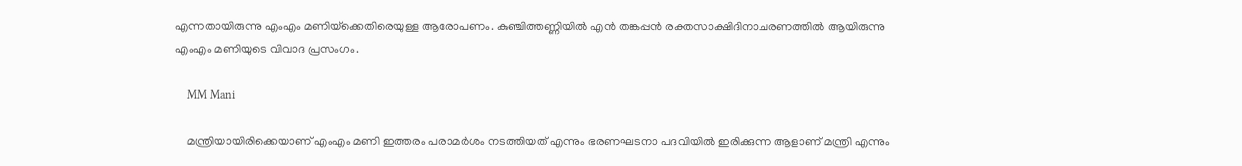എന്നതായിരുന്നു എംഎം മണിയ്‌ക്കെതിരെയുള്ള ആരോപണം. കുഞ്ചിത്തണ്ണിയില്‍ എന്‍ തങ്കപ്പന്‍ രക്തസാക്ഷിദിനാചരണത്തില്‍ ആയിരുന്നു എംഎം മണിയുടെ വിവാദ പ്രസംഗം.

    MM Mani

    മന്ത്രിയായിരിക്കെയാണ് എംഎം മണി ഇത്തരം പരാമര്‍ശം നടത്തിയത് എന്നും ഭരണഘടനാ പദവിയില്‍ ഇരിക്കുന്ന ആളാണ് മന്ത്രി എന്നും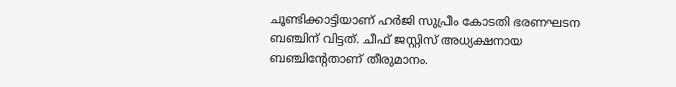ചൂണ്ടിക്കാട്ടിയാണ് ഹര്‍ജി സുപ്രീം കോടതി ഭരണഘടന ബഞ്ചിന് വിട്ടത്. ചീഫ് ജസ്റ്റിസ് അധ്യക്ഷനായ ബഞ്ചിന്റേതാണ് തീരുമാനം.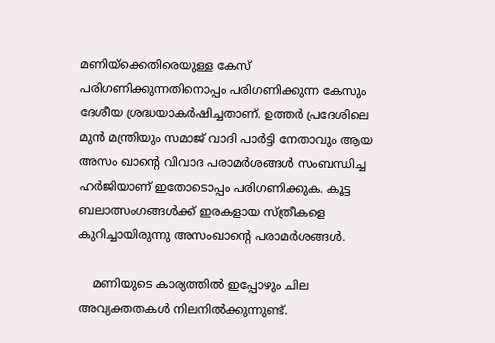മണിയ്‌ക്കെതിരെയുള്ള കേസ് പരിഗണിക്കുന്നതിനൊപ്പം പരിഗണിക്കുന്ന കേസും ദേശീയ ശ്രദ്ധയാകര്‍ഷിച്ചതാണ്. ഉത്തര്‍ പ്രദേശിലെ മുന്‍ മന്ത്രിയും സമാജ് വാദി പാര്‍ട്ടി നേതാവും ആയ അസം ഖാന്റെ വിവാദ പരാമര്‍ശങ്ങള്‍ സംബന്ധിച്ച ഹര്‍ജിയാണ് ഇതോടൊപ്പം പരിഗണിക്കുക. കൂട്ട ബലാത്സംഗങ്ങള്‍ക്ക് ഇരകളായ സ്ത്രീകളെ കുറിച്ചായിരുന്നു അസംഖാന്റെ പരാമര്‍ശങ്ങള്‍.

    മണിയുടെ കാര്യത്തില്‍ ഇപ്പോഴും ചില അവ്യക്തതകള്‍ നിലനില്‍ക്കുന്നുണ്ട്.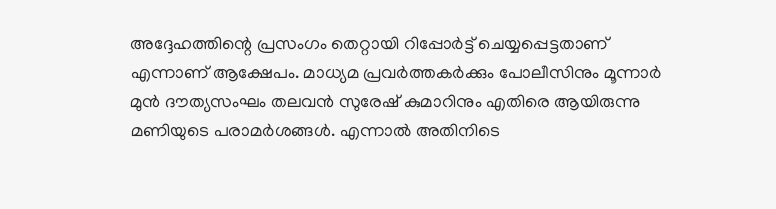അദ്ദേഹത്തിന്റെ പ്രസംഗം തെറ്റായി റിപ്പോര്‍ട്ട് ചെയ്യപ്പെട്ടതാണ് എന്നാണ് ആക്ഷേപം. മാധ്യമ പ്രവര്‍ത്തകര്‍ക്കും പോലീസിനും മൂന്നാര്‍ മുന്‍ ദൗത്യസംഘം തലവന്‍ സുരേഷ് കുമാറിനും എതിരെ ആയിരുന്നു മണിയുടെ പരാമര്‍ശങ്ങള്‍. എന്നാല്‍ അതിനിടെ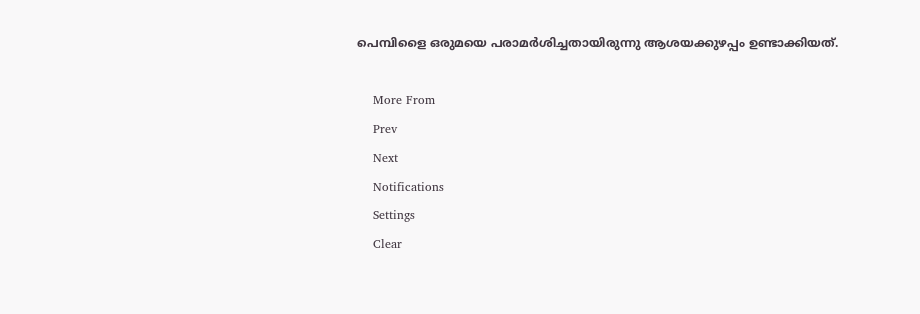പെമ്പിളൈ ഒരുമയെ പരാമര്‍ശിച്ചതായിരുന്നു ആശയക്കുഴപ്പം ഉണ്ടാക്കിയത്.

    More From
    Prev
    Next
    Notifications
    Settings
    Clear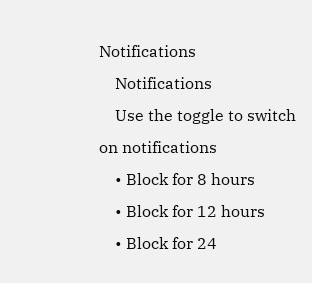Notifications
    Notifications
    Use the toggle to switch on notifications
    • Block for 8 hours
    • Block for 12 hours
    • Block for 24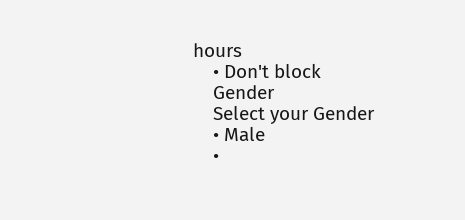hours
    • Don't block
    Gender
    Select your Gender
    • Male
    •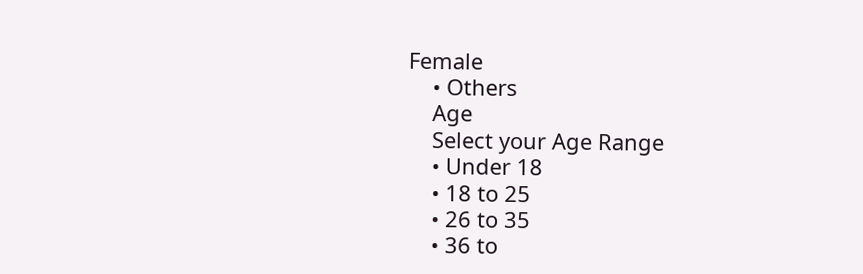Female
    • Others
    Age
    Select your Age Range
    • Under 18
    • 18 to 25
    • 26 to 35
    • 36 to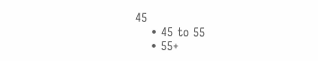45
    • 45 to 55
    • 55+